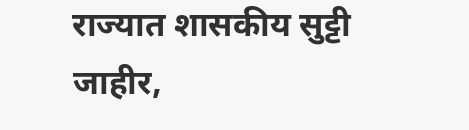राज्यात शासकीय सुट्टी जाहीर,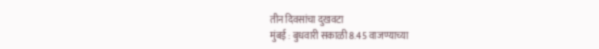तीन दिवसांचा दुखवटा
मुंबई : बुधवारी सकाळी 8.45 वाजण्याच्या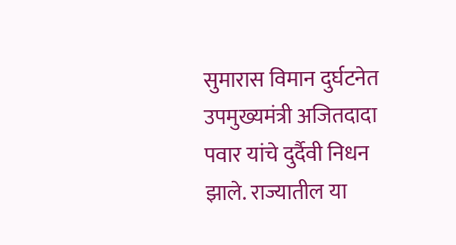सुमारास विमान दुर्घटनेत उपमुख्यमंत्री अजितदादा पवार यांचे दुर्दैवी निधन झाले. राज्यातील या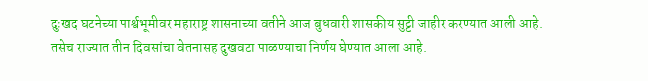दुःखद घटनेच्या पार्श्वभूमीवर महाराष्ट्र शासनाच्या वतीने आज बुधवारी शासकीय सुट्टी जाहीर करण्यात आली आहे. तसेच राज्यात तीन दिवसांचा वेतनासह दुखवटा पाळण्याचा निर्णय घेण्यात आला आहे.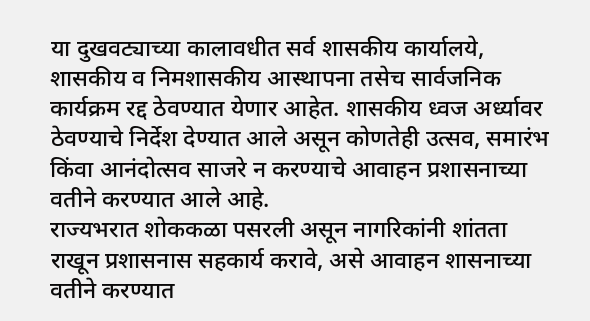या दुखवट्याच्या कालावधीत सर्व शासकीय कार्यालये, शासकीय व निमशासकीय आस्थापना तसेच सार्वजनिक कार्यक्रम रद्द ठेवण्यात येणार आहेत. शासकीय ध्वज अर्ध्यावर ठेवण्याचे निर्देश देण्यात आले असून कोणतेही उत्सव, समारंभ किंवा आनंदोत्सव साजरे न करण्याचे आवाहन प्रशासनाच्या वतीने करण्यात आले आहे.
राज्यभरात शोककळा पसरली असून नागरिकांनी शांतता राखून प्रशासनास सहकार्य करावे, असे आवाहन शासनाच्या वतीने करण्यात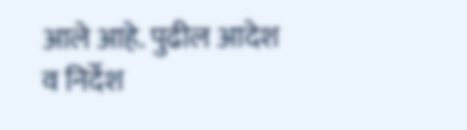आले आहे. पुढील आदेश व निर्देश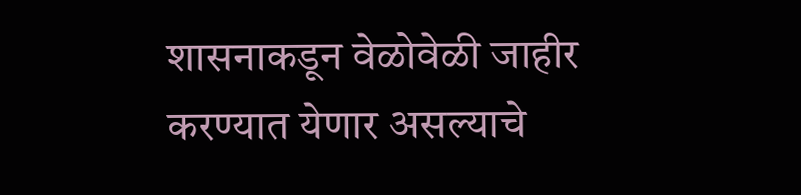शासनाकडून वेळोवेळी जाहीर करण्यात येणार असल्याचे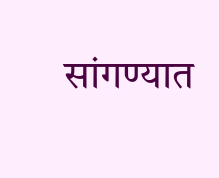सांगण्यात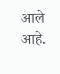आले आहे.